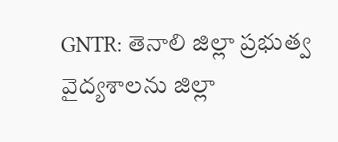GNTR: తెనాలి జిల్లా ప్రభుత్వ వైద్యశాలను జిల్లా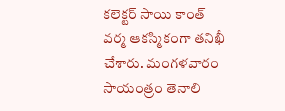కలెక్టర్ సాయి కాంత్ వర్మ ఆకస్మికంగా తనిఖీ చేశారు. మంగళవారం సాయంత్రం తెనాలి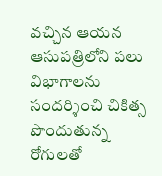వచ్చిన ఆయన ఆసుపత్రిలోని పలు విభాగాలను సందర్శించి చికిత్స పొందుతున్న రోగులతో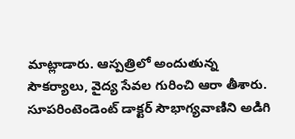మాట్లాడారు. ఆస్పత్రిలో అందుతున్న సౌకర్యాలు, వైద్య సేవల గురించి ఆరా తీశారు. సూపరింటెండెంట్ డాక్టర్ సౌభాగ్యవాణిని అడిగి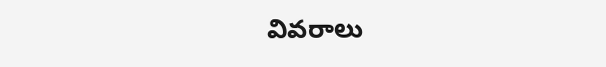వివరాలు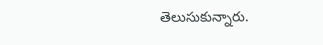తెలుసుకున్నారు.